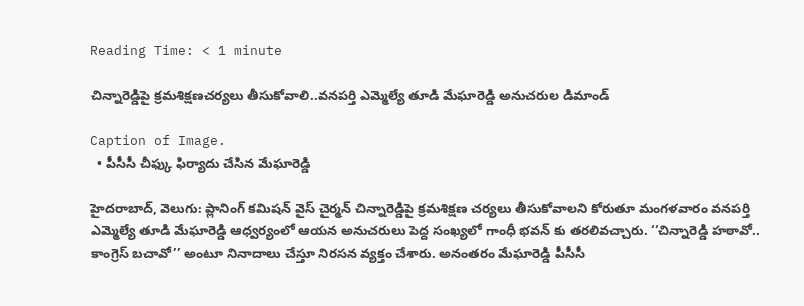Reading Time: < 1 minute

చిన్నారెడ్డిపై క్రమశిక్షణచర్యలు తీసుకోవాలి..వనపర్తి ఎమ్మెల్యే తూడి మేఘారెడ్డి అనుచరుల డిమాండ్

Caption of Image.
  • పీసీసీ చీఫ్కు ఫిర్యాదు చేసిన మేఘారెడ్డి

హైదరాబాద్, వెలుగు: ప్లానింగ్ కమిషన్ వైస్ చైర్మన్ చిన్నారెడ్డిపై క్రమశిక్షణ చర్యలు తీసుకోవాలని కోరుతూ మంగళవారం వనపర్తి ఎమ్మెల్యే తూడి మేఘారెడ్డి ఆధ్వర్యంలో ఆయన అనుచరులు పెద్ద సంఖ్యలో గాంధీ భవన్ కు తరలివచ్చారు. ‘‘చిన్నారెడ్డి హఠావో.. కాంగ్రెస్ బచావో’’ అంటూ నినాదాలు చేస్తూ నిరసన వ్యక్తం చేశారు. అనంతరం మేఘారెడ్డి పీసీసీ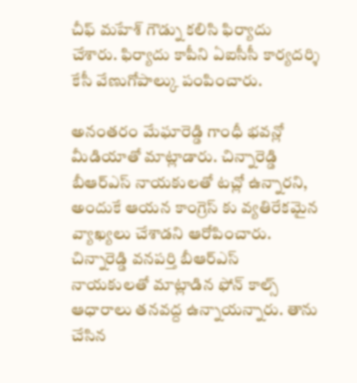చీఫ్ మహేశ్ గౌడ్ను కలిసి ఫిర్యాదు చేశారు. ఫిర్యాదు కాపీని ఏఐసీసీ కార్యదర్శి కేసీ వేణుగోపాల్కు పంపించారు.

అనంతరం మేఘారెడ్డి గాంధీ భవన్లో మీడియాతో మాట్లాడారు. చిన్నారెడ్డి బీఆర్ఎస్ నాయకులతో టచ్లో ఉన్నారని, అందుకే ఆయన కాంగ్రెస్ కు వ్యతిరేకమైన వ్యాఖ్యలు చేశాడని ఆరోపించారు. చిన్నారెడ్డి వనపర్తి బీఆర్ఎస్ నాయకులతో మాట్లాడిన ఫోన్ కాల్స్ ఆధారాలు తనవద్ద ఉన్నాయన్నారు. తాను చేసిన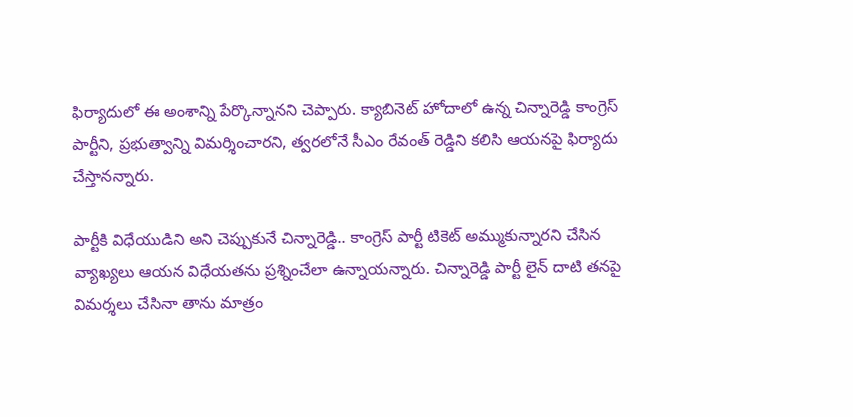ఫిర్యాదులో ఈ అంశాన్ని పేర్కొన్నానని చెప్పారు. క్యాబినెట్ హోదాలో ఉన్న చిన్నారెడ్డి కాంగ్రెస్ పార్టీని, ప్రభుత్వాన్ని విమర్శించారని, త్వరలోనే సీఎం రేవంత్ రెడ్డిని కలిసి ఆయనపై ఫిర్యాదు చేస్తానన్నారు.

పార్టీకి విధేయుడిని అని చెప్పుకునే చిన్నారెడ్డి.. కాంగ్రెస్ పార్టీ టికెట్ అమ్ముకున్నారని చేసిన వ్యాఖ్యలు ఆయన విధేయతను ప్రశ్నించేలా ఉన్నాయన్నారు. చిన్నారెడ్డి పార్టీ లైన్ దాటి తనపై విమర్శలు చేసినా తాను మాత్రం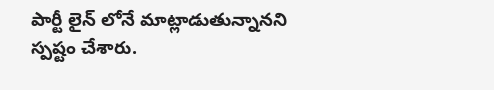పార్టీ లైన్ లోనే మాట్లాడుతున్నానని స్పష్టం చేశారు.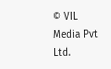© VIL Media Pvt Ltd.